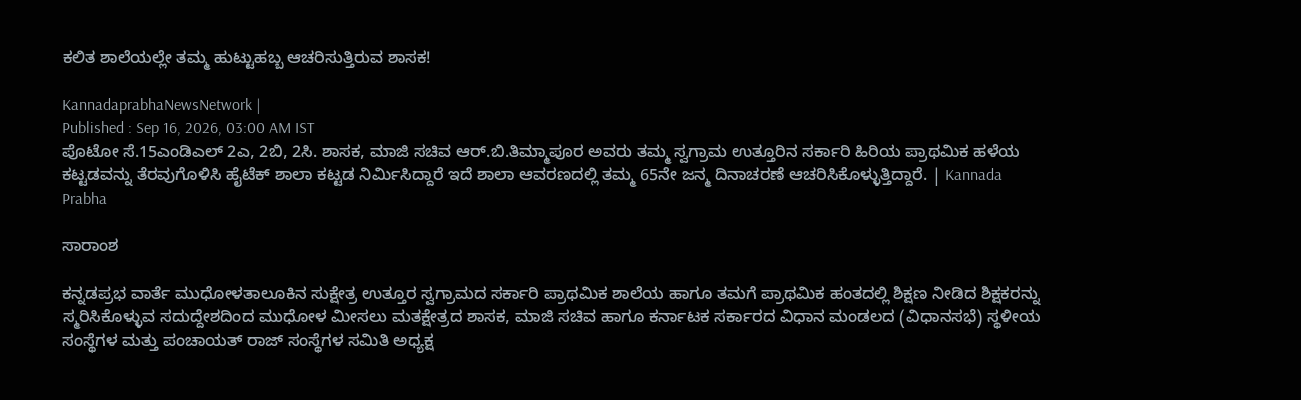ಕಲಿತ ಶಾಲೆಯಲ್ಲೇ ತಮ್ಮ ಹುಟ್ಟುಹಬ್ಬ ಆಚರಿಸುತ್ತಿರುವ ಶಾಸಕ!

KannadaprabhaNewsNetwork |
Published : Sep 16, 2026, 03:00 AM IST
ಪೊಟೋ ಸೆ.15ಎಂಡಿಎಲ್ 2ಎ, 2ಬಿ, 2ಸಿ. ಶಾಸಕ, ಮಾಜಿ ಸಚಿವ ಆರ್.ಬಿ.ತಿಮ್ಮಾಪೂರ ಅವರು ತಮ್ಮ ಸ್ವಗ್ರಾಮ ಉತ್ತೂರಿನ ಸರ್ಕಾರಿ ಹಿರಿಯ ಪ್ರಾಥಮಿಕ ಹಳೆಯ ಕಟ್ಟಡವನ್ನು ತೆರವುಗೊಳಿಸಿ ಹೈಟೆಕ್ ಶಾಲಾ ಕಟ್ಟಡ ನಿರ್ಮಿಸಿದ್ದಾರೆ ಇದೆ ಶಾಲಾ ಆವರಣದಲ್ಲಿ ತಮ್ಮ 65ನೇ ಜನ್ಮ ದಿನಾಚರಣೆ ಆಚರಿಸಿಕೊಳ್ಳುತ್ತಿದ್ದಾರೆ. | Kannada Prabha

ಸಾರಾಂಶ

ಕನ್ನಡಪ್ರಭ ವಾರ್ತೆ ಮುಧೋಳತಾಲೂಕಿನ ಸುಕ್ಷೇತ್ರ ಉತ್ತೂರ ಸ್ವಗ್ರಾಮದ ಸರ್ಕಾರಿ ಪ್ರಾಥಮಿಕ ಶಾಲೆಯ ಹಾಗೂ ತಮಗೆ ಪ್ರಾಥಮಿಕ ಹಂತದಲ್ಲಿ ಶಿಕ್ಷಣ ನೀಡಿದ ಶಿಕ್ಷಕರನ್ನು ಸ್ಮರಿಸಿಕೊಳ್ಳುವ ಸದುದ್ದೇಶದಿಂದ ಮುಧೋಳ ಮೀಸಲು ಮತಕ್ಷೇತ್ರದ ಶಾಸಕ, ಮಾಜಿ ಸಚಿವ ಹಾಗೂ ಕರ್ನಾಟಕ ಸರ್ಕಾರದ ವಿಧಾನ ಮಂಡಲದ (ವಿಧಾನಸಭೆ) ಸ್ಥಳೀಯ ಸಂಸ್ಥೆಗಳ ಮತ್ತು ಪಂಚಾಯತ್ ರಾಜ್ ಸಂಸ್ಥೆಗಳ ಸಮಿತಿ ಅಧ್ಯಕ್ಷ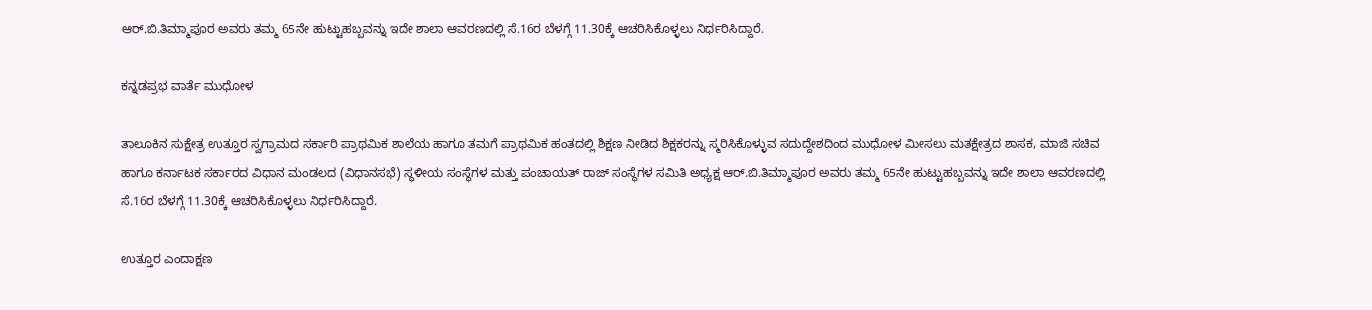ಆರ್.ಬಿ.ತಿಮ್ಮಾಪೂರ ಅವರು ತಮ್ಮ 65ನೇ ಹುಟ್ಟುಹಬ್ಬವನ್ನು ಇದೇ ಶಾಲಾ ಆವರಣದಲ್ಲಿ ಸೆ.16ರ ಬೆಳಗ್ಗೆ 11.30ಕ್ಕೆ ಆಚರಿಸಿಕೊಳ್ಳಲು ನಿರ್ಧರಿಸಿದ್ದಾರೆ.

ಕನ್ನಡಪ್ರಭ ವಾರ್ತೆ ಮುಧೋಳ

ತಾಲೂಕಿನ ಸುಕ್ಷೇತ್ರ ಉತ್ತೂರ ಸ್ವಗ್ರಾಮದ ಸರ್ಕಾರಿ ಪ್ರಾಥಮಿಕ ಶಾಲೆಯ ಹಾಗೂ ತಮಗೆ ಪ್ರಾಥಮಿಕ ಹಂತದಲ್ಲಿ ಶಿಕ್ಷಣ ನೀಡಿದ ಶಿಕ್ಷಕರನ್ನು ಸ್ಮರಿಸಿಕೊಳ್ಳುವ ಸದುದ್ದೇಶದಿಂದ ಮುಧೋಳ ಮೀಸಲು ಮತಕ್ಷೇತ್ರದ ಶಾಸಕ, ಮಾಜಿ ಸಚಿವ ಹಾಗೂ ಕರ್ನಾಟಕ ಸರ್ಕಾರದ ವಿಧಾನ ಮಂಡಲದ (ವಿಧಾನಸಭೆ) ಸ್ಥಳೀಯ ಸಂಸ್ಥೆಗಳ ಮತ್ತು ಪಂಚಾಯತ್ ರಾಜ್ ಸಂಸ್ಥೆಗಳ ಸಮಿತಿ ಅಧ್ಯಕ್ಷ ಆರ್.ಬಿ.ತಿಮ್ಮಾಪೂರ ಅವರು ತಮ್ಮ 65ನೇ ಹುಟ್ಟುಹಬ್ಬವನ್ನು ಇದೇ ಶಾಲಾ ಆವರಣದಲ್ಲಿ ಸೆ.16ರ ಬೆಳಗ್ಗೆ 11.30ಕ್ಕೆ ಆಚರಿಸಿಕೊಳ್ಳಲು ನಿರ್ಧರಿಸಿದ್ದಾರೆ.

ಉತ್ತೂರ ಎಂದಾಕ್ಷಣ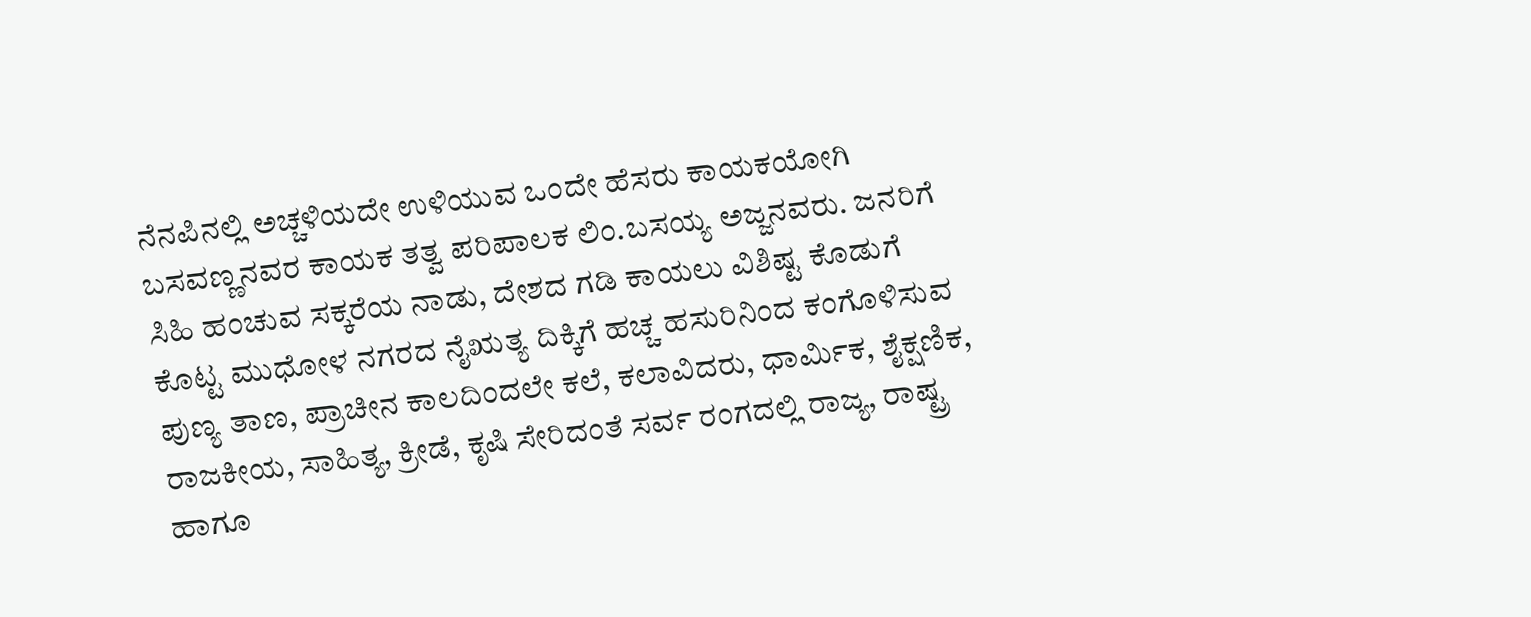ನೆನಪಿನಲ್ಲಿ ಅಚ್ಚಳಿಯದೇ ಉಳಿಯುವ ಒಂದೇ ಹೆಸರು ಕಾಯಕಯೋಗಿ ಬಸವಣ್ಣನವರ ಕಾಯಕ ತತ್ವ ಪರಿಪಾಲಕ ಲಿಂ.ಬಸಯ್ಯ ಅಜ್ಜನವರು. ಜನರಿಗೆ ಸಿಹಿ ಹಂಚುವ ಸಕ್ಕರೆಯ ನಾಡು, ದೇಶದ ಗಡಿ ಕಾಯಲು ವಿಶಿಷ್ಟ ಕೊಡುಗೆ ಕೊಟ್ಟ ಮುಧೋಳ ನಗರದ ನೈಋತ್ಯ ದಿಕ್ಕಿಗೆ ಹಚ್ಚ ಹಸುರಿನಿಂದ ಕಂಗೊಳಿಸುವ ಪುಣ್ಯ ತಾಣ, ಪ್ರಾಚೀನ ಕಾಲದಿಂದಲೇ ಕಲೆ, ಕಲಾವಿದರು, ಧಾರ್ಮಿಕ, ಶೈಕ್ಷಣಿಕ, ರಾಜಕೀಯ, ಸಾಹಿತ್ಯ, ಕ್ರೀಡೆ, ಕೃಷಿ ಸೇರಿದಂತೆ ಸರ್ವ ರಂಗದಲ್ಲಿ ರಾಜ್ಯ, ರಾಷ್ಟ್ರ ಹಾಗೂ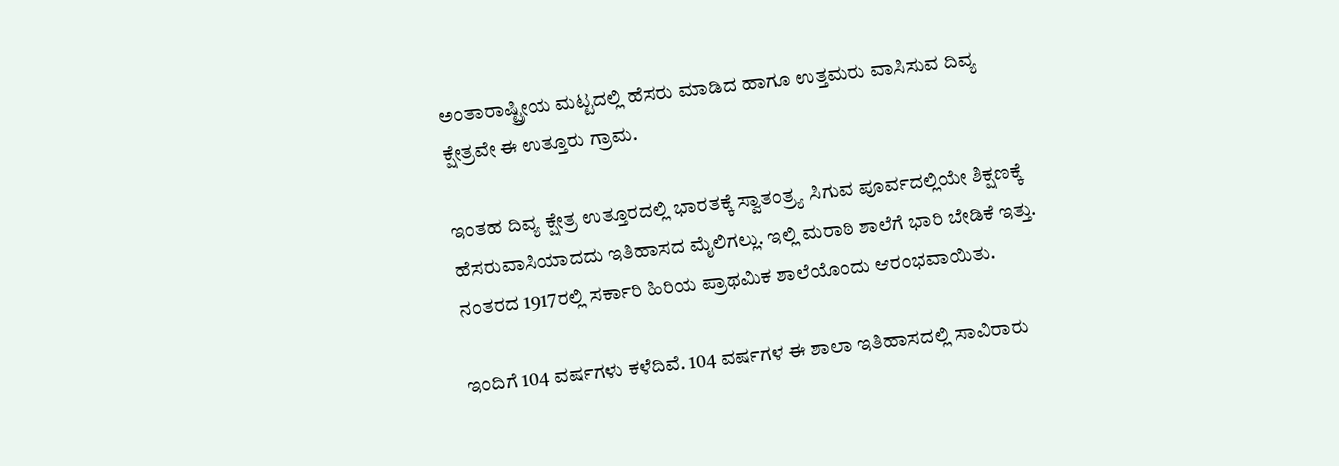ಅಂತಾರಾಷ್ಟ್ರೀಯ ಮಟ್ಟದಲ್ಲಿ ಹೆಸರು ಮಾಡಿದ ಹಾಗೂ ಉತ್ತಮರು ವಾಸಿಸುವ ದಿವ್ಯ ಕ್ಷೇತ್ರವೇ ಈ ಉತ್ತೂರು ಗ್ರಾಮ.

ಇಂತಹ ದಿವ್ಯ ಕ್ಷೇತ್ರ ಉತ್ತೂರದಲ್ಲಿ ಭಾರತಕ್ಕೆ ಸ್ವಾತಂತ್ರ್ಯ ಸಿಗುವ ಪೂರ್ವದಲ್ಲಿಯೇ ಶಿಕ್ಷಣಕ್ಕೆ ಹೆಸರುವಾಸಿಯಾದದು ಇತಿಹಾಸದ ಮೈಲಿಗಲ್ಲು. ಇಲ್ಲಿ ಮರಾಠಿ ಶಾಲೆಗೆ ಭಾರಿ ಬೇಡಿಕೆ ಇತ್ತು. ನಂತರದ 1917ರಲ್ಲಿ ಸರ್ಕಾರಿ ಹಿರಿಯ ಪ್ರಾಥಮಿಕ ಶಾಲೆಯೊಂದು ಆರಂಭವಾಯಿತು.

ಇಂದಿಗೆ 104 ವರ್ಷಗಳು ಕಳೆದಿವೆ. 104 ವರ್ಷಗಳ ಈ ಶಾಲಾ ಇತಿಹಾಸದಲ್ಲಿ ಸಾವಿರಾರು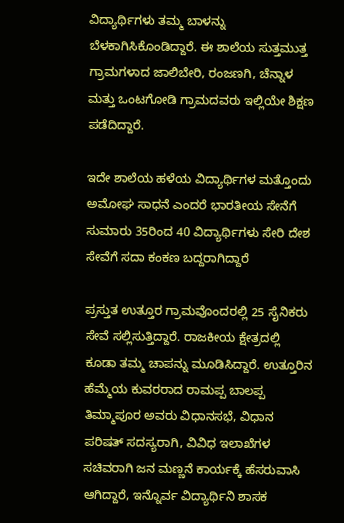ವಿದ್ಯಾರ್ಥಿಗಳು ತಮ್ಮ ಬಾಳನ್ನು ಬೆಳಕಾಗಿಸಿಕೊಂಡಿದ್ದಾರೆ. ಈ ಶಾಲೆಯ ಸುತ್ತಮುತ್ತ ಗ್ರಾಮಗಳಾದ ಜಾಲಿಬೇರಿ, ರಂಜಣಗಿ, ಚೆನ್ನಾಳ ಮತ್ತು ಒಂಟಗೋಡಿ ಗ್ರಾಮದವರು ಇಲ್ಲಿಯೇ ಶಿಕ್ಷಣ ಪಡೆದಿದ್ದಾರೆ.

ಇದೇ ಶಾಲೆಯ ಹಳೆಯ ವಿದ್ಯಾರ್ಥಿಗಳ ಮತ್ತೊಂದು ಅಮೋಘ ಸಾಧನೆ ಎಂದರೆ ಭಾರತೀಯ ಸೇನೆಗೆ ಸುಮಾರು 35ರಿಂದ 40 ವಿದ್ಯಾರ್ಥಿಗಳು ಸೇರಿ ದೇಶ ಸೇವೆಗೆ ಸದಾ ಕಂಕಣ ಬದ್ದರಾಗಿದ್ದಾರೆ

ಪ್ರಸ್ತುತ ಉತ್ತೂರ ಗ್ರಾಮವೊಂದರಲ್ಲಿ 25 ಸೈನಿಕರು ಸೇವೆ ಸಲ್ಲಿಸುತ್ತಿದ್ದಾರೆ. ರಾಜಕೀಯ ಕ್ಷೇತ್ರದಲ್ಲಿ ಕೂಡಾ ತಮ್ಮ ಚಾಪನ್ನು ಮೂಡಿಸಿದ್ದಾರೆ. ಉತ್ತೂರಿನ ಹೆಮ್ಮೆಯ ಕುವರರಾದ ರಾಮಪ್ಪ ಬಾಲಪ್ಪ ತಿಮ್ಮಾಪೂರ ಅವರು ವಿಧಾನಸಭೆ, ವಿಧಾನ ಪರಿಷತ್ ಸದಸ್ಯರಾಗಿ, ವಿವಿಧ ಇಲಾಖೆಗಳ ಸಚಿವರಾಗಿ ಜನ ಮಣ್ಣನೆ ಕಾರ್ಯಕ್ಕೆ ಹೆಸರುವಾಸಿ ಆಗಿದ್ದಾರೆ, ಇನ್ನೊರ್ವ ವಿದ್ಯಾರ್ಥಿನಿ ಶಾಸಕ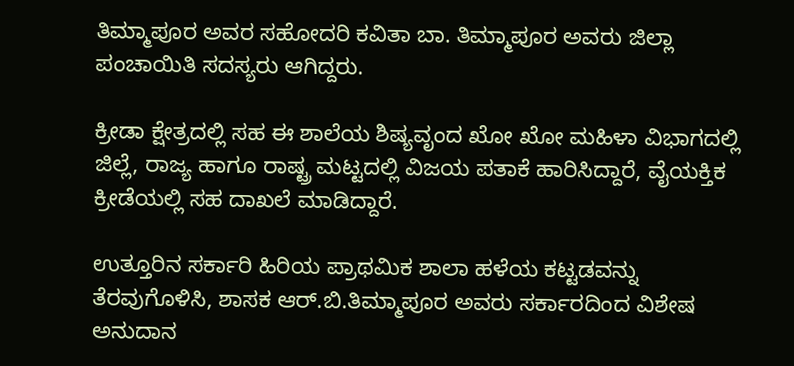ತಿಮ್ಮಾಪೂರ ಅವರ ಸಹೋದರಿ ಕವಿತಾ ಬಾ. ತಿಮ್ಮಾಪೂರ ಅವರು ಜಿಲ್ಲಾ ಪಂಚಾಯಿತಿ ಸದಸ್ಯರು ಆಗಿದ್ದರು.

ಕ್ರೀಡಾ ಕ್ಷೇತ್ರದಲ್ಲಿ ಸಹ ಈ ಶಾಲೆಯ ಶಿಷ್ಯವೃಂದ ಖೋ ಖೋ ಮಹಿಳಾ ವಿಭಾಗದಲ್ಲಿ ಜಿಲ್ಲೆ, ರಾಜ್ಯ ಹಾಗೂ ರಾಷ್ಟ್ರ ಮಟ್ಟದಲ್ಲಿ ವಿಜಯ ಪತಾಕೆ ಹಾರಿಸಿದ್ದಾರೆ, ವೈಯಕ್ತಿಕ ಕ್ರೀಡೆಯಲ್ಲಿ ಸಹ ದಾಖಲೆ ಮಾಡಿದ್ದಾರೆ.

ಉತ್ತೂರಿನ ಸರ್ಕಾರಿ ಹಿರಿಯ ಪ್ರಾಥಮಿಕ ಶಾಲಾ ಹಳೆಯ ಕಟ್ಟಡವನ್ನು ತೆರವುಗೊಳಿಸಿ, ಶಾಸಕ ಆರ್.ಬಿ.ತಿಮ್ಮಾಪೂರ ಅವರು ಸರ್ಕಾರದಿಂದ ವಿಶೇಷ ಅನುದಾನ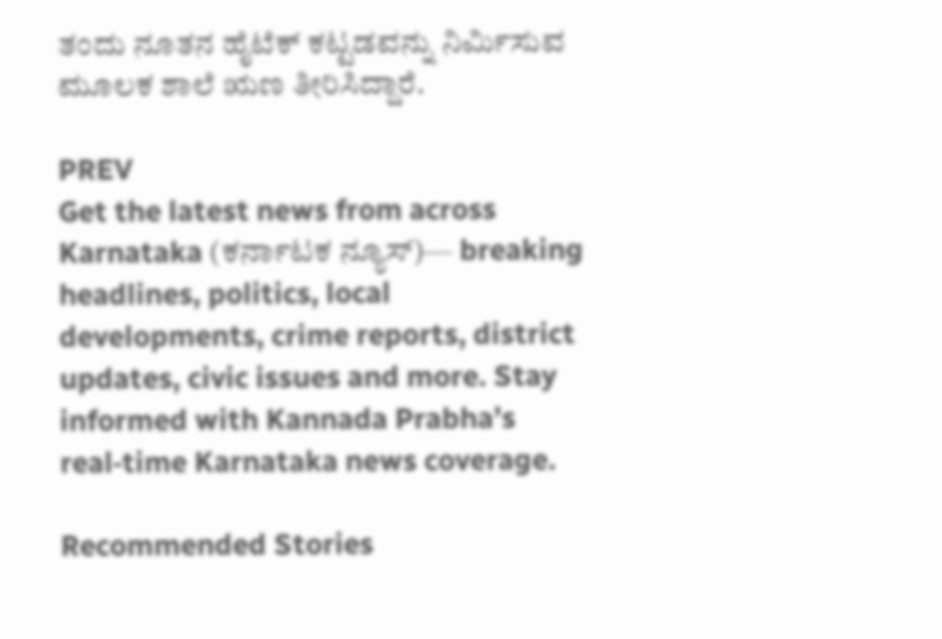ತಂದು ನೂತನ ಹೈಟೆಕ್ ಕಟ್ಟಡವನ್ನು ನಿರ್ಮಿಸುವ ಮೂಲಕ ಶಾಲೆ ಋಣ ತೀರಿಸಿದ್ದಾರೆ.

PREV
Get the latest news from across Karnataka (ಕರ್ನಾಟಕ ನ್ಯೂಸ್)— breaking headlines, politics, local developments, crime reports, district updates, civic issues and more. Stay informed with Kannada Prabha’s real‑time Karnataka news coverage.

Recommended Stories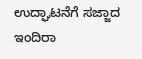ಉದ್ಘಾಟನೆಗೆ ಸಜ್ಜಾದ ಇಂದಿರಾ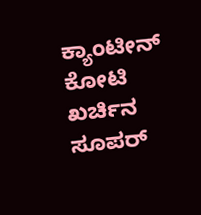ಕ್ಯಾಂಟೀನ್‌
ಕೋಟಿ ಖರ್ಚಿನ ಸೂಪರ್‌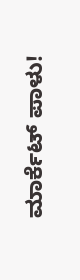ಮಾರ್ಕೆಟ್‌ ಪಾಳು!